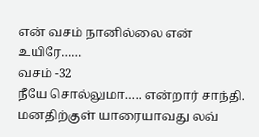என் வசம் நானில்லை என் உயிரே……
வசம் -32
நீயே சொல்லுமா….. என்றார் சாந்தி.
மனதிற்குள் யாரையாவது லவ்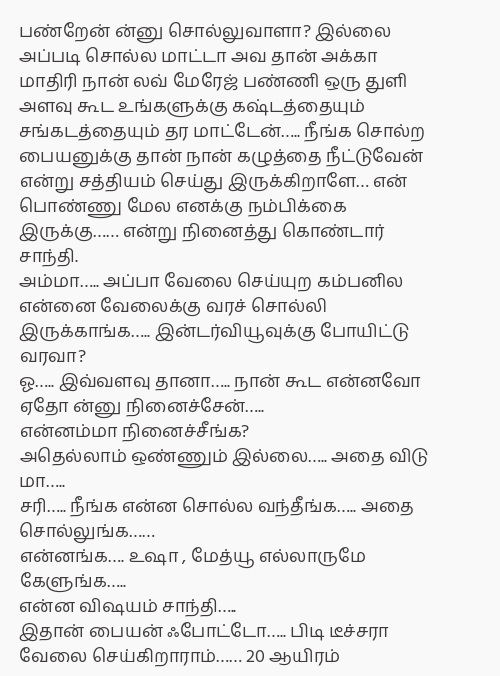பண்றேன் ன்னு சொல்லுவாளா? இல்லை அப்படி சொல்ல மாட்டா அவ தான் அக்கா மாதிரி நான் லவ் மேரேஜ் பண்ணி ஒரு துளி அளவு கூட உங்களுக்கு கஷ்டத்தையும் சங்கடத்தையும் தர மாட்டேன்….. நீங்க சொல்ற பையனுக்கு தான் நான் கழுத்தை நீட்டுவேன் என்று சத்தியம் செய்து இருக்கிறாளே… என் பொண்ணு மேல எனக்கு நம்பிக்கை இருக்கு…… என்று நினைத்து கொண்டார் சாந்தி.
அம்மா….. அப்பா வேலை செய்யுற கம்பனில என்னை வேலைக்கு வரச் சொல்லி இருக்காங்க….. இன்டர்வியூவுக்கு போயிட்டு வரவா?
ஓ….. இவ்வளவு தானா….. நான் கூட என்னவோ ஏதோ ன்னு நினைச்சேன்…..
என்னம்மா நினைச்சீங்க?
அதெல்லாம் ஒண்ணும் இல்லை….. அதை விடு மா…..
சரி….. நீங்க என்ன சொல்ல வந்தீங்க….. அதை சொல்லுங்க……
என்னங்க…. உஷா , மேத்யூ எல்லாருமே கேளுங்க…..
என்ன விஷயம் சாந்தி…..
இதான் பையன் ஃபோட்டோ….. பிடி டீச்சரா வேலை செய்கிறாராம்…… 20 ஆயிரம்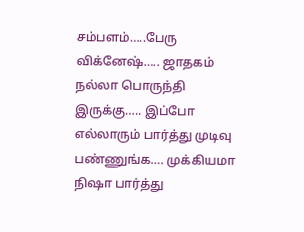சம்பளம்…..பேரு விக்னேஷ்….. ஜாதகம் நல்லா பொருந்தி இருக்கு….. இப்போ எல்லாரும் பார்த்து முடிவு பண்ணுங்க…. முக்கியமா நிஷா பார்த்து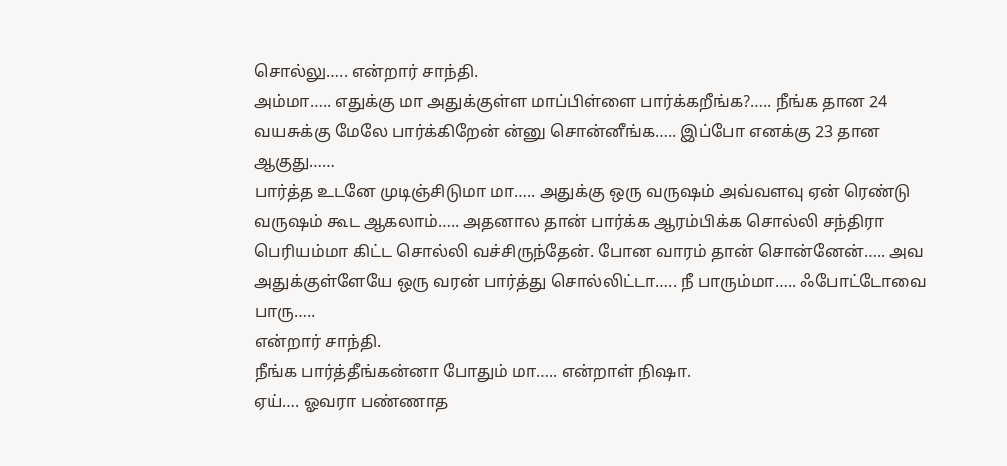சொல்லு….. என்றார் சாந்தி.
அம்மா….. எதுக்கு மா அதுக்குள்ள மாப்பிள்ளை பார்க்கறீங்க?….. நீங்க தான 24 வயசுக்கு மேலே பார்க்கிறேன் ன்னு சொன்னீங்க….. இப்போ எனக்கு 23 தான ஆகுது……
பார்த்த உடனே முடிஞ்சிடுமா மா….. அதுக்கு ஒரு வருஷம் அவ்வளவு ஏன் ரெண்டு வருஷம் கூட ஆகலாம்….. அதனால தான் பார்க்க ஆரம்பிக்க சொல்லி சந்திரா பெரியம்மா கிட்ட சொல்லி வச்சிருந்தேன். போன வாரம் தான் சொன்னேன்….. அவ அதுக்குள்ளேயே ஒரு வரன் பார்த்து சொல்லிட்டா….. நீ பாரும்மா….. ஃபோட்டோவை பாரு…..
என்றார் சாந்தி.
நீங்க பார்த்தீங்கன்னா போதும் மா….. என்றாள் நிஷா.
ஏய்…. ஓவரா பண்ணாத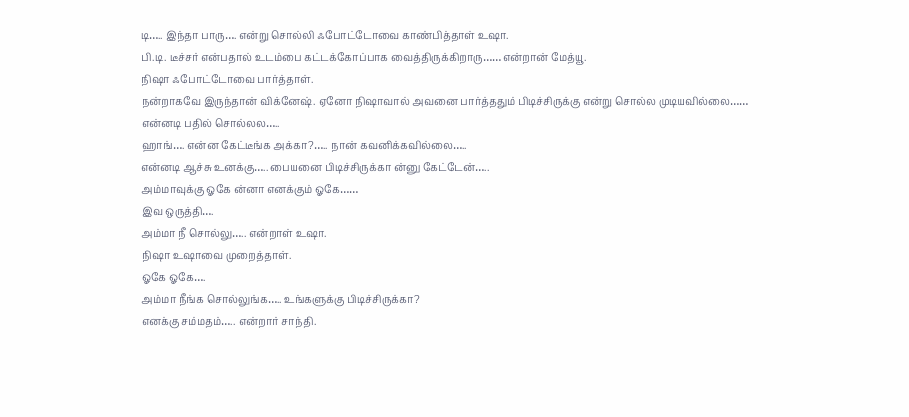டி….. இந்தா பாரு…. என்று சொல்லி ஃபோட்டோவை காண்பித்தாள் உஷா.
பி.டி. டீச்சர் என்பதால் உடம்பை கட்டக்கோப்பாக வைத்திருக்கிறாரு…… என்றான் மேத்யூ.
நிஷா ஃபோட்டோவை பார்த்தாள்.
நன்றாகவே இருந்தான் விக்னேஷ். ஏனோ நிஷாவால் அவனை பார்த்ததும் பிடிச்சிருக்கு என்று சொல்ல முடியவில்லை……
என்னடி பதில் சொல்லல…..
ஹாங்…. என்ன கேட்டீங்க அக்கா?….. நான் கவனிக்கவில்லை…..
என்னடி ஆச்சு உனக்கு….. பையனை பிடிச்சிருக்கா ன்னு கேட்டேன்…..
அம்மாவுக்கு ஓகே ன்னா எனக்கும் ஓகே……
இவ ஒருத்தி….
அம்மா நீ சொல்லு….. என்றாள் உஷா.
நிஷா உஷாவை முறைத்தாள்.
ஓகே ஓகே….
அம்மா நீங்க சொல்லுங்க….. உங்களுக்கு பிடிச்சிருக்கா?
எனக்கு சம்மதம்….. என்றார் சாந்தி.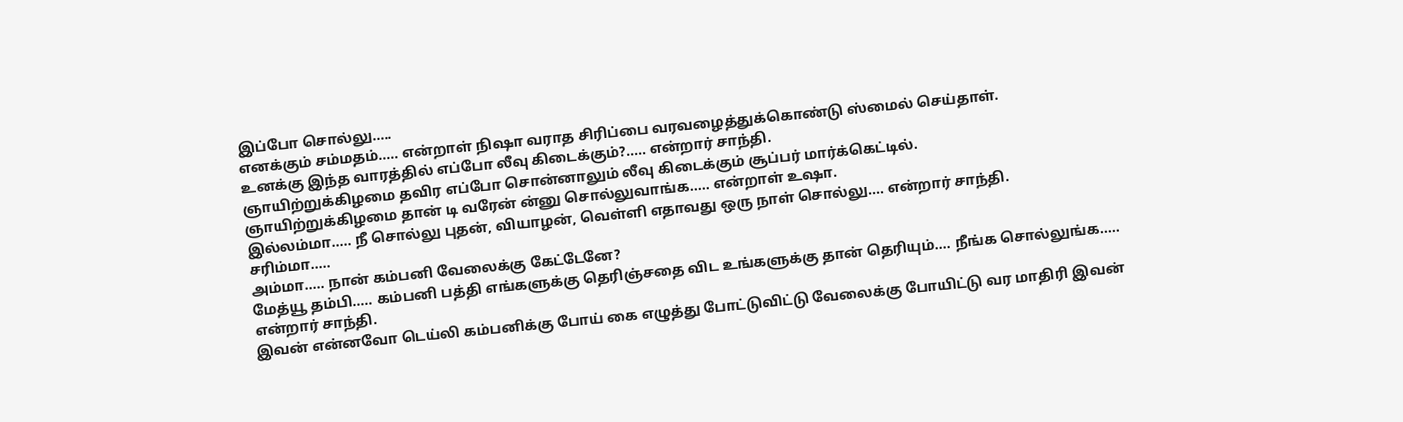இப்போ சொல்லு…..
எனக்கும் சம்மதம்….. என்றாள் நிஷா வராத சிரிப்பை வரவழைத்துக்கொண்டு ஸ்மைல் செய்தாள்.
உனக்கு இந்த வாரத்தில் எப்போ லீவு கிடைக்கும்?….. என்றார் சாந்தி.
ஞாயிற்றுக்கிழமை தவிர எப்போ சொன்னாலும் லீவு கிடைக்கும் சூப்பர் மார்க்கெட்டில்.
ஞாயிற்றுக்கிழமை தான் டி வரேன் ன்னு சொல்லுவாங்க….. என்றாள் உஷா.
இல்லம்மா….. நீ சொல்லு புதன், வியாழன், வெள்ளி எதாவது ஒரு நாள் சொல்லு…. என்றார் சாந்தி.
சரிம்மா…..
அம்மா….. நான் கம்பனி வேலைக்கு கேட்டேனே?
மேத்யூ தம்பி….. கம்பனி பத்தி எங்களுக்கு தெரிஞ்சதை விட உங்களுக்கு தான் தெரியும்…. நீங்க சொல்லுங்க….. என்றார் சாந்தி.
இவன் என்னவோ டெய்லி கம்பனிக்கு போய் கை எழுத்து போட்டுவிட்டு வேலைக்கு போயிட்டு வர மாதிரி இவன்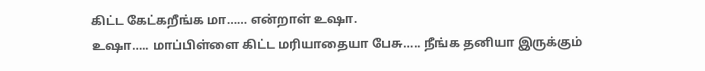கிட்ட கேட்கறீங்க மா…… என்றாள் உஷா.
உஷா….. மாப்பிள்ளை கிட்ட மரியாதையா பேசு….. நீங்க தனியா இருக்கும்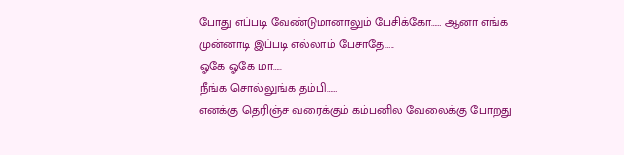போது எப்படி வேண்டுமானாலும் பேசிக்கோ…… ஆனா எங்க முன்னாடி இப்படி எல்லாம் பேசாதே…..
ஓகே ஓகே மா…..
நீங்க சொல்லுங்க தம்பி……
எனக்கு தெரிஞ்ச வரைக்கும் கம்பனில வேலைக்கு போறது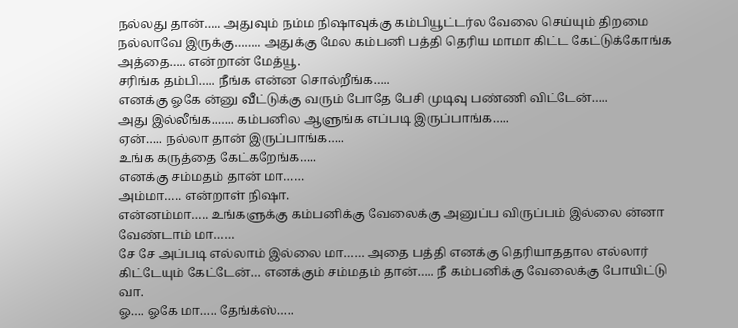நல்லது தான்….. அதுவும் நம்ம நிஷாவுக்கு கம்பியூட்டர்ல வேலை செய்யும் திறமை நல்லாவே இருக்கு…….. அதுக்கு மேல கம்பனி பத்தி தெரிய மாமா கிட்ட கேட்டுக்கோங்க அத்தை….. என்றான் மேத்யூ.
சரிங்க தம்பி….. நீங்க என்ன சொல்றீங்க…..
எனக்கு ஓகே ன்னு வீட்டுக்கு வரும் போதே பேசி முடிவு பண்ணி விட்டேன்…..
அது இல்லீங்க..….. கம்பனில ஆளுங்க எப்படி இருப்பாங்க…..
ஏன்….. நல்லா தான் இருப்பாங்க…..
உங்க கருத்தை கேட்கறேங்க…..
எனக்கு சம்மதம் தான் மா……
அம்மா….. என்றாள் நிஷா.
என்னம்மா….. உங்களுக்கு கம்பனிக்கு வேலைக்கு அனுப்ப விருப்பம் இல்லை ன்னா வேண்டாம் மா……
சே சே அப்படி எல்லாம் இல்லை மா…… அதை பத்தி எனக்கு தெரியாததால எல்லார் கிட்டேயும் கேட்டேன்… எனக்கும் சம்மதம் தான்….. நீ கம்பனிக்கு வேலைக்கு போயிட்டு வா.
ஓ…. ஓகே மா….. தேங்க்ஸ்…..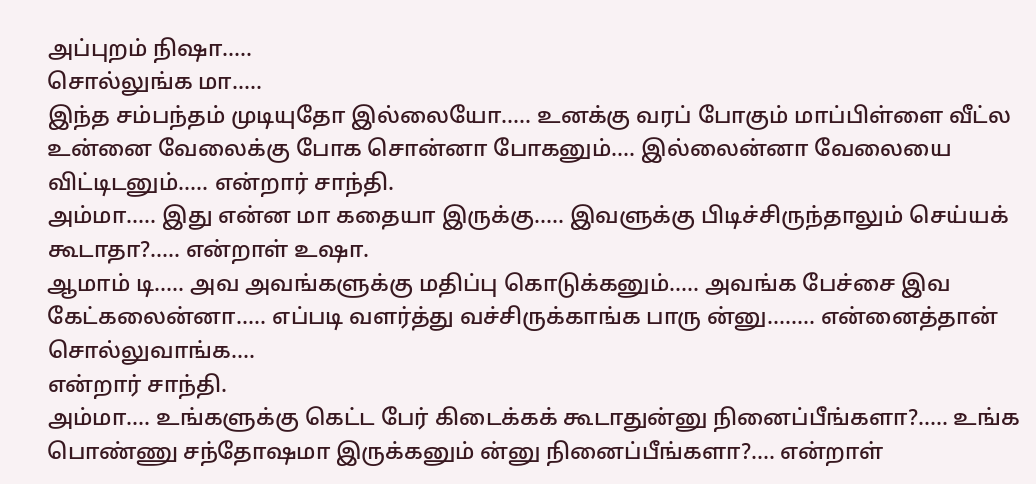அப்புறம் நிஷா…..
சொல்லுங்க மா…..
இந்த சம்பந்தம் முடியுதோ இல்லையோ….. உனக்கு வரப் போகும் மாப்பிள்ளை வீட்ல உன்னை வேலைக்கு போக சொன்னா போகனும்…. இல்லைன்னா வேலையை விட்டிடனும்….. என்றார் சாந்தி.
அம்மா….. இது என்ன மா கதையா இருக்கு….. இவளுக்கு பிடிச்சிருந்தாலும் செய்யக் கூடாதா?….. என்றாள் உஷா.
ஆமாம் டி….. அவ அவங்களுக்கு மதிப்பு கொடுக்கனும்….. அவங்க பேச்சை இவ கேட்கலைன்னா….. எப்படி வளர்த்து வச்சிருக்காங்க பாரு ன்னு…….. என்னைத்தான் சொல்லுவாங்க….
என்றார் சாந்தி.
அம்மா…. உங்களுக்கு கெட்ட பேர் கிடைக்கக் கூடாதுன்னு நினைப்பீங்களா?….. உங்க பொண்ணு சந்தோஷமா இருக்கனும் ன்னு நினைப்பீங்களா?…. என்றாள்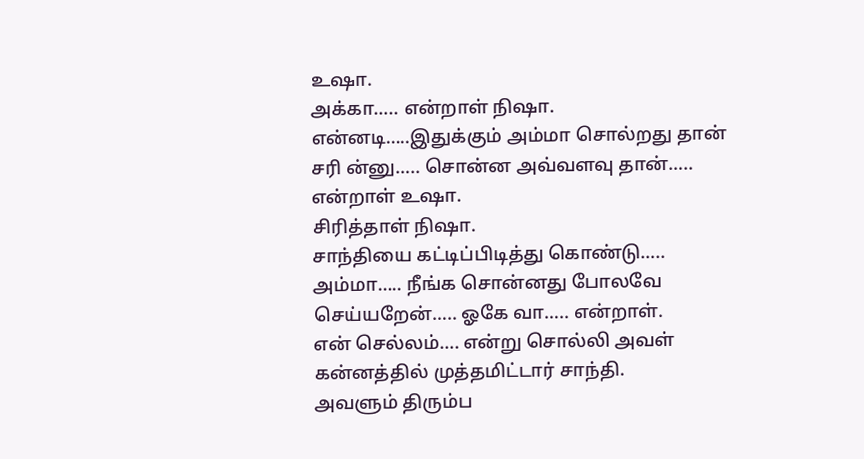உஷா.
அக்கா….. என்றாள் நிஷா.
என்னடி…..இதுக்கும் அம்மா சொல்றது தான் சரி ன்னு….. சொன்ன அவ்வளவு தான்….. என்றாள் உஷா.
சிரித்தாள் நிஷா.
சாந்தியை கட்டிப்பிடித்து கொண்டு…..
அம்மா….. நீங்க சொன்னது போலவே செய்யறேன்….. ஓகே வா….. என்றாள்.
என் செல்லம்…. என்று சொல்லி அவள் கன்னத்தில் முத்தமிட்டார் சாந்தி.
அவளும் திரும்ப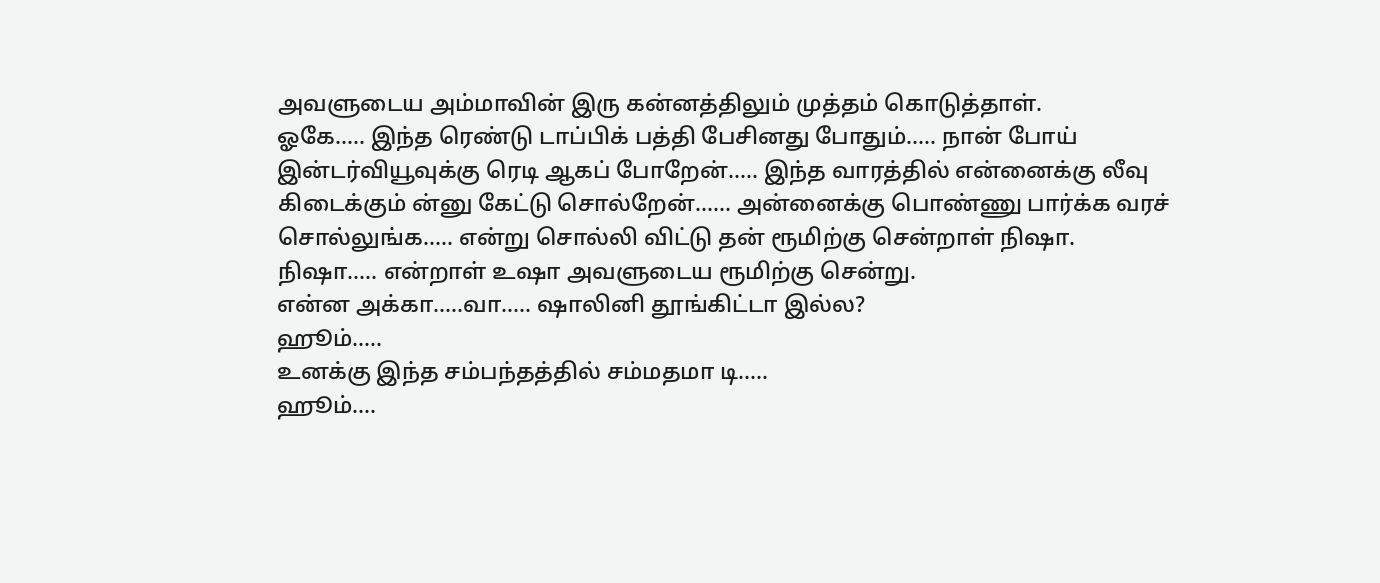அவளுடைய அம்மாவின் இரு கன்னத்திலும் முத்தம் கொடுத்தாள்.
ஓகே….. இந்த ரெண்டு டாப்பிக் பத்தி பேசினது போதும்….. நான் போய் இன்டர்வியூவுக்கு ரெடி ஆகப் போறேன்….. இந்த வாரத்தில் என்னைக்கு லீவு கிடைக்கும் ன்னு கேட்டு சொல்றேன்…… அன்னைக்கு பொண்ணு பார்க்க வரச் சொல்லுங்க….. என்று சொல்லி விட்டு தன் ரூமிற்கு சென்றாள் நிஷா.
நிஷா….. என்றாள் உஷா அவளுடைய ரூமிற்கு சென்று.
என்ன அக்கா…..வா….. ஷாலினி தூங்கிட்டா இல்ல?
ஹூம்…..
உனக்கு இந்த சம்பந்தத்தில் சம்மதமா டி…..
ஹூம்….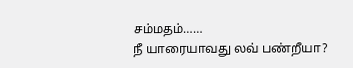சம்மதம்……
நீ யாரையாவது லவ் பண்றீயா?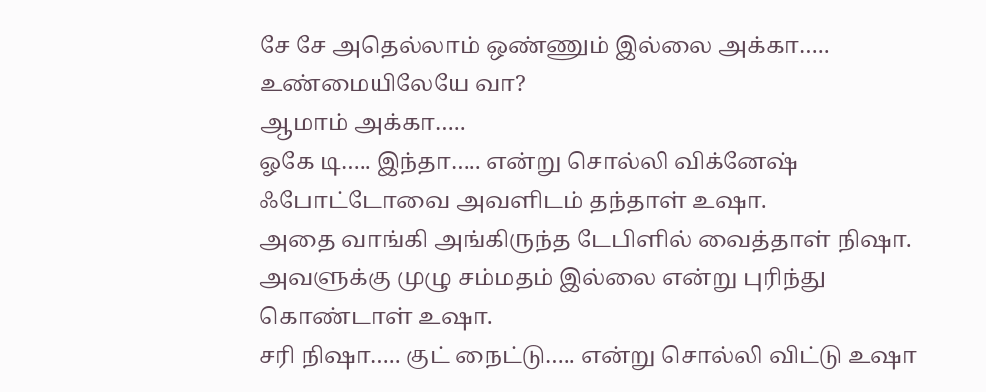சே சே அதெல்லாம் ஒண்ணும் இல்லை அக்கா…..
உண்மையிலேயே வா?
ஆமாம் அக்கா…..
ஓகே டி….. இந்தா….. என்று சொல்லி விக்னேஷ் ஃபோட்டோவை அவளிடம் தந்தாள் உஷா.
அதை வாங்கி அங்கிருந்த டேபிளில் வைத்தாள் நிஷா.
அவளுக்கு முழு சம்மதம் இல்லை என்று புரிந்து கொண்டாள் உஷா.
சரி நிஷா….. குட் நைட்டு….. என்று சொல்லி விட்டு உஷா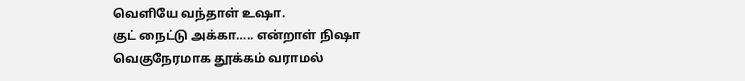வெளியே வந்தாள் உஷா.
குட் நைட்டு அக்கா….. என்றாள் நிஷா
வெகுநேரமாக தூக்கம் வராமல்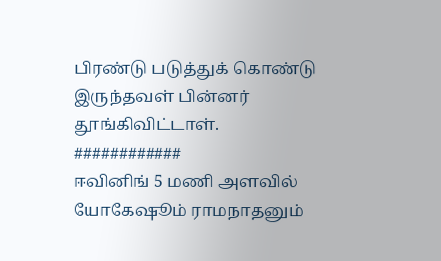பிரண்டு படுத்துக் கொண்டு இருந்தவள் பின்னர் தூங்கிவிட்டாள்.
############
ஈவினிங் 5 மணி அளவில்
யோகேஷூம் ராமநாதனும்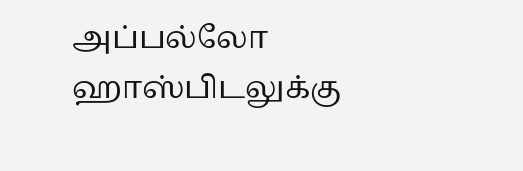அப்பல்லோ ஹாஸ்பிடலுக்கு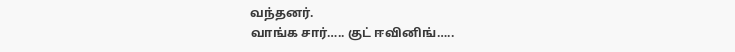வந்தனர்.
வாங்க சார்….. குட் ஈவினிங்…..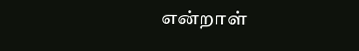என்றாள்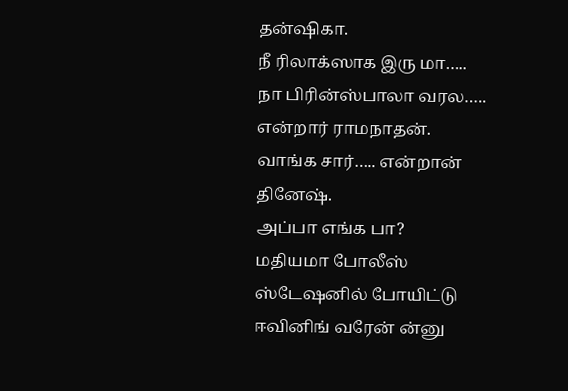தன்ஷிகா.
நீ ரிலாக்ஸாக இரு மா….. நா பிரின்ஸ்பாலா வரல…..
என்றார் ராமநாதன்.
வாங்க சார்….. என்றான் தினேஷ்.
அப்பா எங்க பா?
மதியமா போலீஸ் ஸ்டேஷனில் போயிட்டு ஈவினிங் வரேன் ன்னு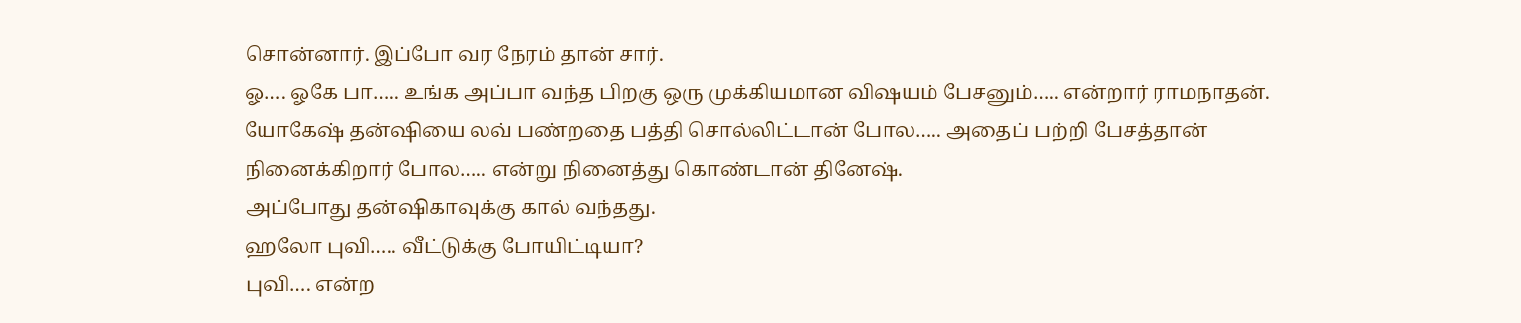சொன்னார். இப்போ வர நேரம் தான் சார்.
ஓ…. ஓகே பா….. உங்க அப்பா வந்த பிறகு ஒரு முக்கியமான விஷயம் பேசனும்….. என்றார் ராமநாதன்.
யோகேஷ் தன்ஷியை லவ் பண்றதை பத்தி சொல்லிட்டான் போல….. அதைப் பற்றி பேசத்தான் நினைக்கிறார் போல….. என்று நினைத்து கொண்டான் தினேஷ்.
அப்போது தன்ஷிகாவுக்கு கால் வந்தது.
ஹலோ புவி….. வீட்டுக்கு போயிட்டியா?
புவி…. என்ற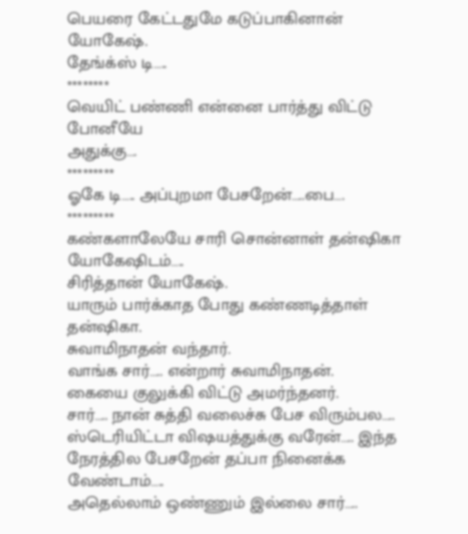பெயரை கேட்டதுமே கடுப்பாகினான் யோகேஷ்.
தேங்க்ஸ் டி…..
********
வெயிட் பண்ணி என்னை பார்த்து விட்டு போனீயே
அதுக்கு….
*********
ஓகே டி….. அப்புறமா பேசறேன்…..பை….
*********
கண்களாலேயே சாரி சொன்னாள் தன்ஷிகா யோகேஷிடம்…..
சிரித்தான் யோகேஷ்.
யாரும் பார்க்காத போது கண்ணடித்தாள் தன்ஷிகா.
சுவாமிநாதன் வந்தார்.
வாங்க சார்….. என்றார் சுவாமிநாதன்.
கையை குலுக்கி விட்டு அமர்ந்தனர்.
சார்….. நான் சுத்தி வலைச்சு பேச விரும்பல….. ஸ்டெரியிட்டா விஷயத்துக்கு வரேன்….. இந்த நேரத்தில பேசறேன் தப்பா நினைக்க வேண்டாம்…..
அதெல்லாம் ஒண்ணும் இல்லை சார்…..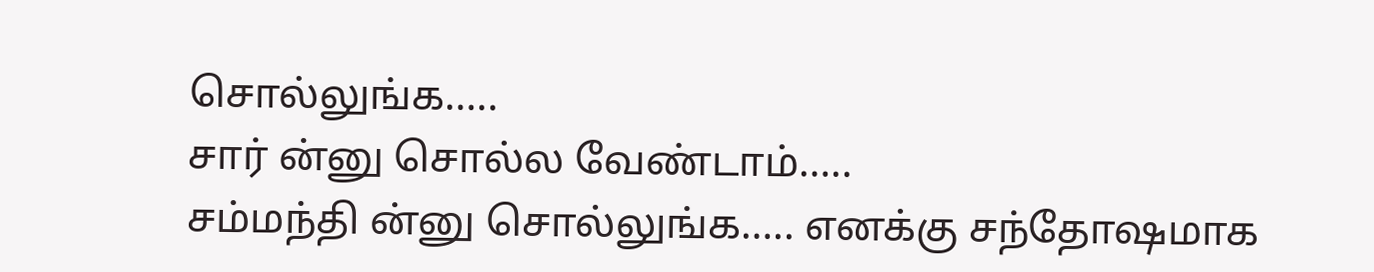சொல்லுங்க…..
சார் ன்னு சொல்ல வேண்டாம்…..
சம்மந்தி ன்னு சொல்லுங்க….. எனக்கு சந்தோஷமாக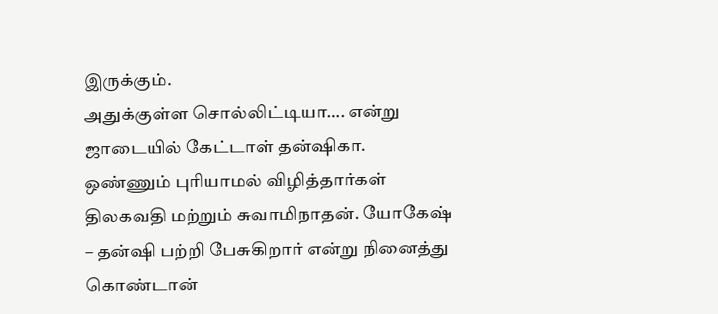இருக்கும்.
அதுக்குள்ள சொல்லிட்டியா…. என்று ஜாடையில் கேட்டாள் தன்ஷிகா.
ஒண்ணும் புரியாமல் விழித்தார்கள் திலகவதி மற்றும் சுவாமிநாதன். யோகேஷ் – தன்ஷி பற்றி பேசுகிறார் என்று நினைத்து கொண்டான்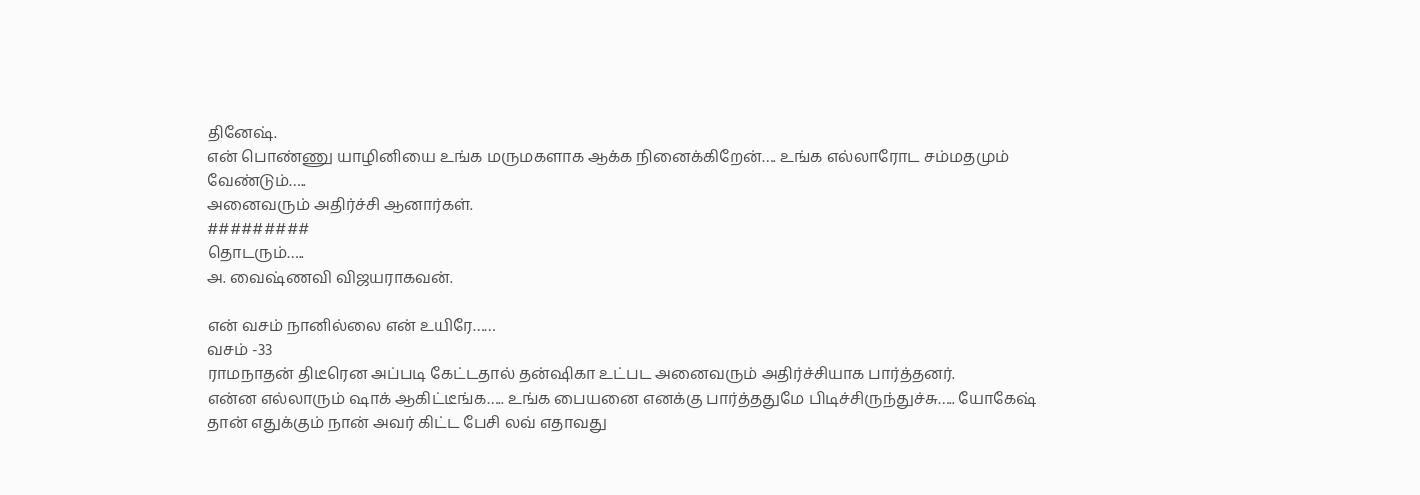தினேஷ்.
என் பொண்ணு யாழினியை உங்க மருமகளாக ஆக்க நினைக்கிறேன்…. உங்க எல்லாரோட சம்மதமும் வேண்டும்…..
அனைவரும் அதிர்ச்சி ஆனார்கள்.
#########
தொடரும்…..
அ. வைஷ்ணவி விஜயராகவன்.

என் வசம் நானில்லை என் உயிரே……
வசம் -33
ராமநாதன் திடீரென அப்படி கேட்டதால் தன்ஷிகா உட்பட அனைவரும் அதிர்ச்சியாக பார்த்தனர்.
என்ன எல்லாரும் ஷாக் ஆகிட்டீங்க….. உங்க பையனை எனக்கு பார்த்ததுமே பிடிச்சிருந்துச்சு….. யோகேஷ் தான் எதுக்கும் நான் அவர் கிட்ட பேசி லவ் எதாவது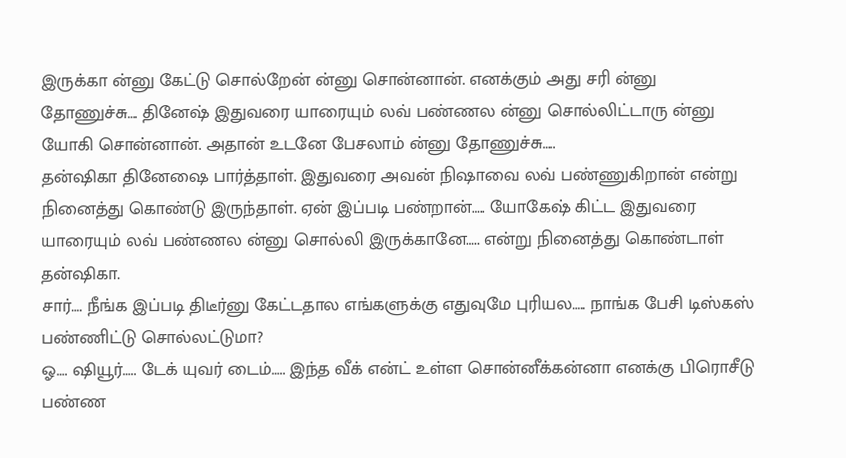இருக்கா ன்னு கேட்டு சொல்றேன் ன்னு சொன்னான். எனக்கும் அது சரி ன்னு தோணுச்சு…. தினேஷ் இதுவரை யாரையும் லவ் பண்ணல ன்னு சொல்லிட்டாரு ன்னு யோகி சொன்னான். அதான் உடனே பேசலாம் ன்னு தோணுச்சு…..
தன்ஷிகா தினேஷை பார்த்தாள். இதுவரை அவன் நிஷாவை லவ் பண்ணுகிறான் என்று நினைத்து கொண்டு இருந்தாள். ஏன் இப்படி பண்றான்….. யோகேஷ் கிட்ட இதுவரை யாரையும் லவ் பண்ணல ன்னு சொல்லி இருக்கானே….. என்று நினைத்து கொண்டாள் தன்ஷிகா.
சார்…. நீங்க இப்படி திடீர்னு கேட்டதால எங்களுக்கு எதுவுமே புரியல….. நாங்க பேசி டிஸ்கஸ் பண்ணிட்டு சொல்லட்டுமா?
ஓ…. ஷியூர்….. டேக் யுவர் டைம்….. இந்த வீக் என்ட் உள்ள சொன்னீக்கன்னா எனக்கு பிரொசீடு பண்ண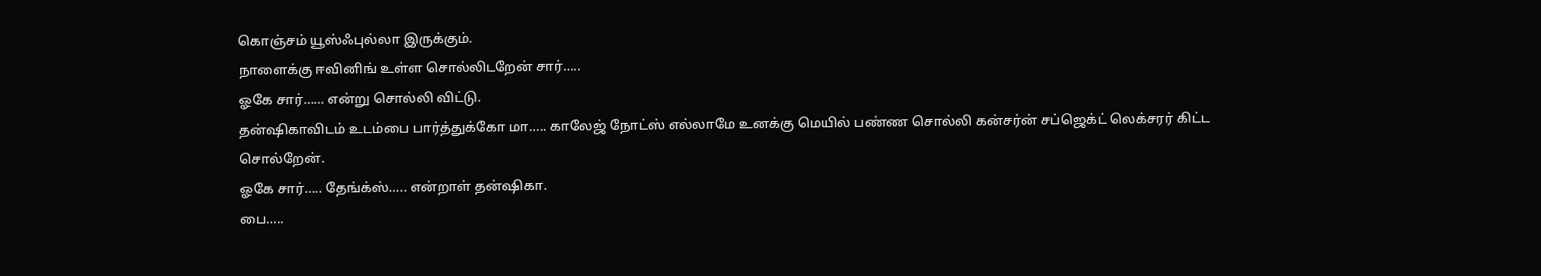கொஞ்சம் யூஸ்ஃபுல்லா இருக்கும்.
நாளைக்கு ஈவினிங் உள்ள சொல்லிடறேன் சார்…..
ஓகே சார்…… என்று சொல்லி விட்டு.
தன்ஷிகாவிடம் உடம்பை பார்த்துக்கோ மா….. காலேஜ் நோட்ஸ் எல்லாமே உனக்கு மெயில் பண்ண சொல்லி கன்சர்ன் சப்ஜெக்ட் லெக்சரர் கிட்ட சொல்றேன்.
ஓகே சார்….. தேங்க்ஸ்….. என்றாள் தன்ஷிகா.
பை…..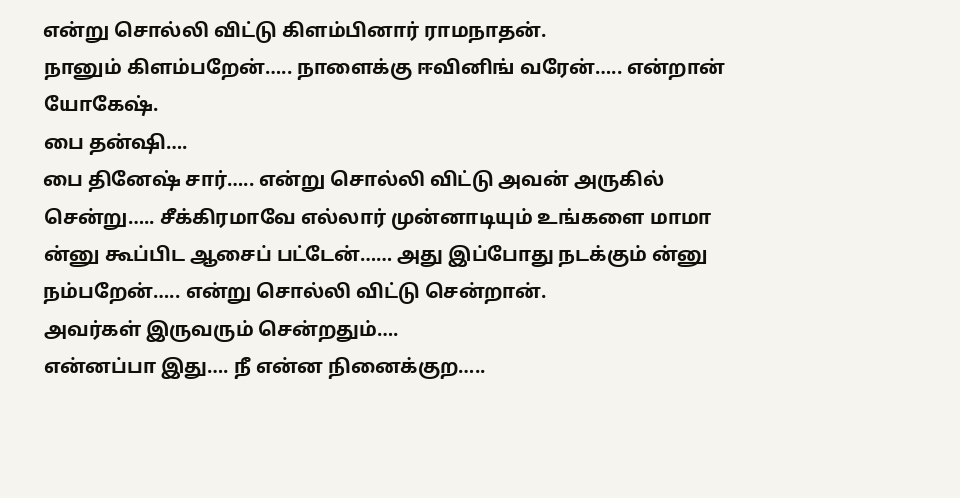என்று சொல்லி விட்டு கிளம்பினார் ராமநாதன்.
நானும் கிளம்பறேன்….. நாளைக்கு ஈவினிங் வரேன்….. என்றான் யோகேஷ்.
பை தன்ஷி….
பை தினேஷ் சார்….. என்று சொல்லி விட்டு அவன் அருகில் சென்று….. சீக்கிரமாவே எல்லார் முன்னாடியும் உங்களை மாமா ன்னு கூப்பிட ஆசைப் பட்டேன்…… அது இப்போது நடக்கும் ன்னு நம்பறேன்….. என்று சொல்லி விட்டு சென்றான்.
அவர்கள் இருவரும் சென்றதும்….
என்னப்பா இது…. நீ என்ன நினைக்குற…..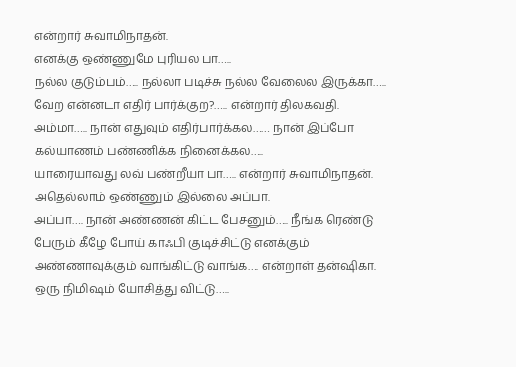என்றார் சுவாமிநாதன்.
எனக்கு ஒண்ணுமே புரியல பா…..
நல்ல குடும்பம்….. நல்லா படிச்சு நல்ல வேலைல இருக்கா….. வேற என்னடா எதிர் பார்க்குற?….. என்றார் திலகவதி.
அம்மா….. நான் எதுவும் எதிர்பார்க்கல…… நான் இப்போ கல்யாணம் பண்ணிக்க நினைக்கல…..
யாரையாவது லவ் பண்றீயா பா….. என்றார் சுவாமிநாதன்.
அதெல்லாம் ஒண்ணும் இல்லை அப்பா.
அப்பா…. நான் அண்ணன் கிட்ட பேசனும்….. நீங்க ரெண்டு பேரும் கீழே போய் காஃபி குடிச்சிட்டு எனக்கும் அண்ணாவுக்கும் வாங்கிட்டு வாங்க…. என்றாள் தன்ஷிகா.
ஒரு நிமிஷம் யோசித்து விட்டு…..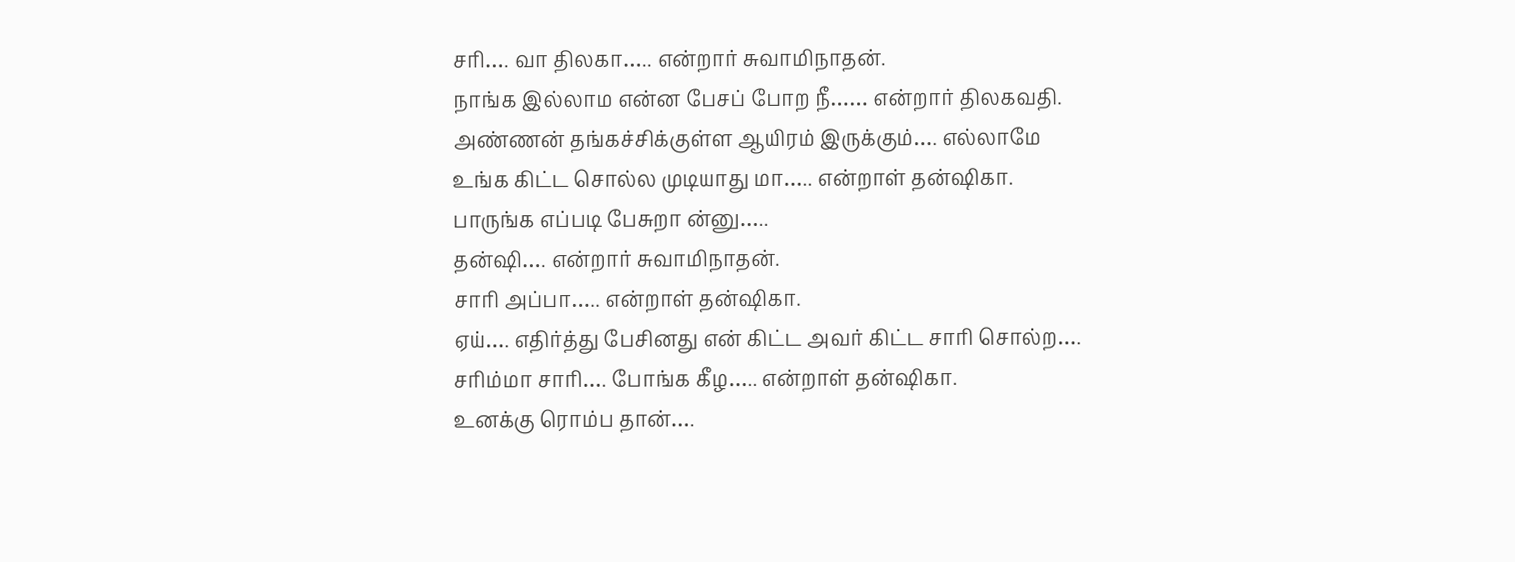சரி…. வா திலகா….. என்றார் சுவாமிநாதன்.
நாங்க இல்லாம என்ன பேசப் போற நீ…… என்றார் திலகவதி.
அண்ணன் தங்கச்சிக்குள்ள ஆயிரம் இருக்கும்…. எல்லாமே உங்க கிட்ட சொல்ல முடியாது மா….. என்றாள் தன்ஷிகா.
பாருங்க எப்படி பேசுறா ன்னு…..
தன்ஷி…. என்றார் சுவாமிநாதன்.
சாரி அப்பா….. என்றாள் தன்ஷிகா.
ஏய்…. எதிர்த்து பேசினது என் கிட்ட அவர் கிட்ட சாரி சொல்ற….
சரிம்மா சாரி…. போங்க கீழ….. என்றாள் தன்ஷிகா.
உனக்கு ரொம்ப தான்….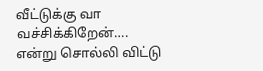வீட்டுக்கு வா வச்சிக்கிறேன்…. என்று சொல்லி விட்டு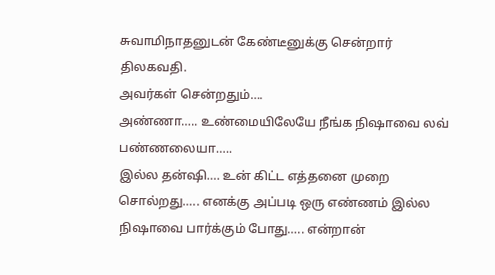சுவாமிநாதனுடன் கேண்டீனுக்கு சென்றார் திலகவதி.
அவர்கள் சென்றதும்….
அண்ணா….. உண்மையிலேயே நீங்க நிஷாவை லவ் பண்ணலையா…..
இல்ல தன்ஷி…. உன் கிட்ட எத்தனை முறை சொல்றது….. எனக்கு அப்படி ஒரு எண்ணம் இல்ல நிஷாவை பார்க்கும் போது….. என்றான்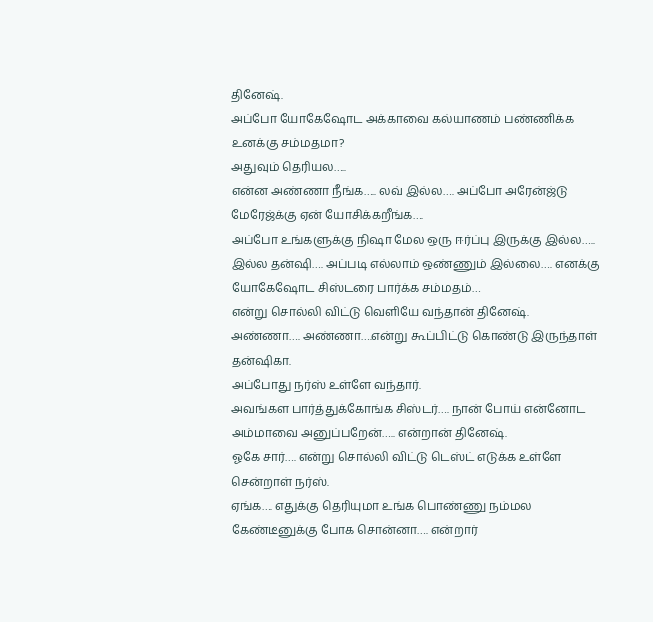தினேஷ்.
அப்போ யோகேஷோட அக்காவை கல்யாணம் பண்ணிக்க உனக்கு சம்மதமா?
அதுவும் தெரியல…..
என்ன அண்ணா நீங்க….. லவ் இல்ல…. அப்போ அரேன்ஜ்டு மேரேஜ்க்கு ஏன் யோசிக்கறீங்க….
அப்போ உங்களுக்கு நிஷா மேல ஒரு ஈர்ப்பு இருக்கு இல்ல…..
இல்ல தன்ஷி…. அப்படி எல்லாம் ஒண்ணும் இல்லை…. எனக்கு யோகேஷோட சிஸ்டரை பார்க்க சம்மதம்…
என்று சொல்லி விட்டு வெளியே வந்தான் தினேஷ்.
அண்ணா…. அண்ணா….என்று கூப்பிட்டு கொண்டு இருந்தாள் தன்ஷிகா.
அப்போது நர்ஸ் உள்ளே வந்தார்.
அவங்கள பார்த்துக்கோங்க சிஸ்டர்…. நான் போய் என்னோட அம்மாவை அனுப்பறேன்….. என்றான் தினேஷ்.
ஓகே சார்…. என்று சொல்லி விட்டு டெஸ்ட் எடுக்க உள்ளே சென்றாள் நர்ஸ்.
ஏங்க…. எதுக்கு தெரியுமா உங்க பொண்ணு நம்மல கேண்டீனுக்கு போக சொன்னா…. என்றார்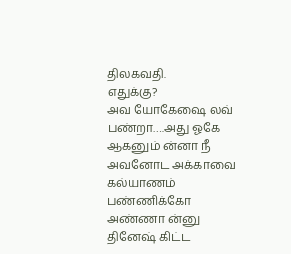திலகவதி.
எதுக்கு?
அவ யோகேஷை லவ் பண்றா….அது ஓகே ஆகனும் ன்னா நீ அவனோட அக்காவை கல்யாணம் பண்ணிக்கோ அண்ணா ன்னு தினேஷ் கிட்ட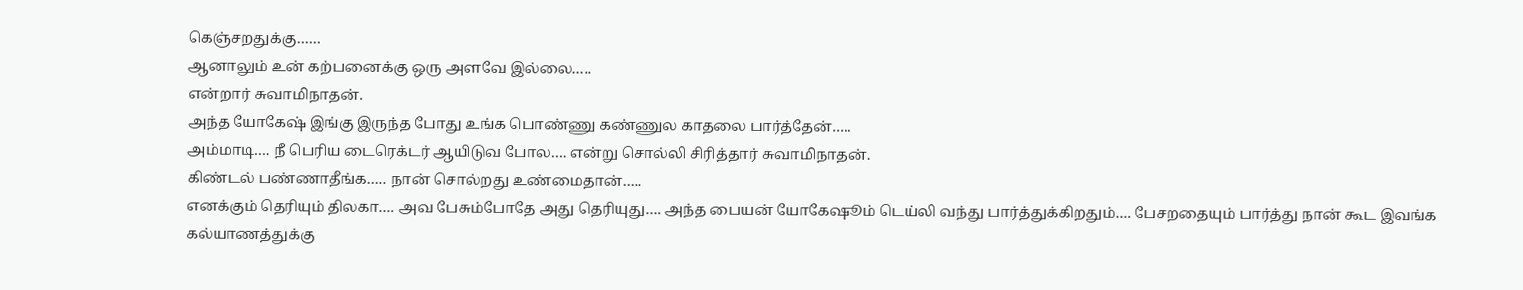கெஞ்சறதுக்கு……
ஆனாலும் உன் கற்பனைக்கு ஒரு அளவே இல்லை…..
என்றார் சுவாமிநாதன்.
அந்த யோகேஷ் இங்கு இருந்த போது உங்க பொண்ணு கண்ணுல காதலை பார்த்தேன்…..
அம்மாடி…. நீ பெரிய டைரெக்டர் ஆயிடுவ போல…. என்று சொல்லி சிரித்தார் சுவாமிநாதன்.
கிண்டல் பண்ணாதீங்க….. நான் சொல்றது உண்மைதான்…..
எனக்கும் தெரியும் திலகா…. அவ பேசும்போதே அது தெரியுது…. அந்த பையன் யோகேஷூம் டெய்லி வந்து பார்த்துக்கிறதும்…. பேசறதையும் பார்த்து நான் கூட இவங்க கல்யாணத்துக்கு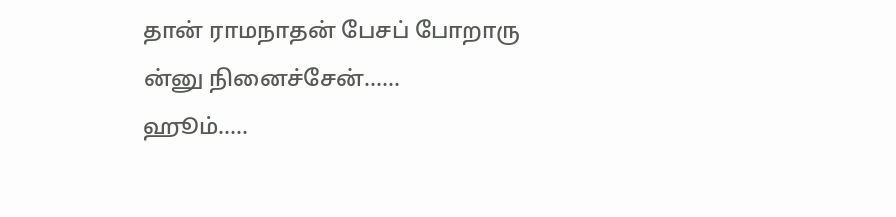தான் ராமநாதன் பேசப் போறாரு ன்னு நினைச்சேன்……
ஹூம்…..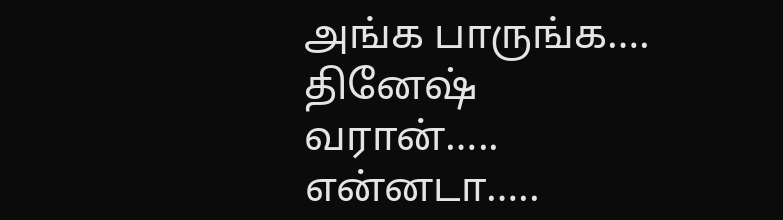அங்க பாருங்க…. தினேஷ் வரான்…..
என்னடா…..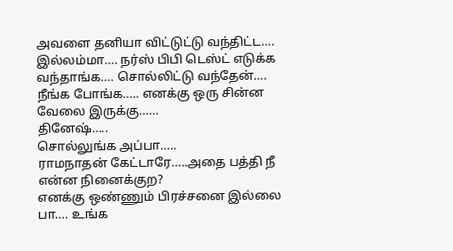அவளை தனியா விட்டுட்டு வந்திட்ட….
இல்லம்மா…. நர்ஸ் பிபி டெஸ்ட் எடுக்க வந்தாங்க…. சொல்லிட்டு வந்தேன்…. நீங்க போங்க….. எனக்கு ஒரு சின்ன வேலை இருக்கு……
தினேஷ்…..
சொல்லுங்க அப்பா…..
ராமநாதன் கேட்டாரே…..அதை பத்தி நீ என்ன நினைக்குற?
எனக்கு ஒண்ணும் பிரச்சனை இல்லை பா…. உங்க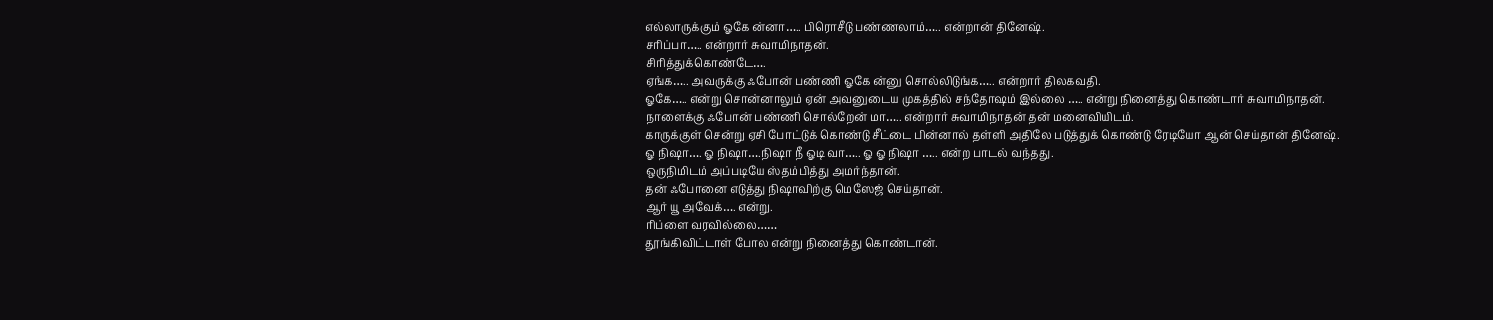எல்லாருக்கும் ஓகே ன்னா….. பிரொசீடு பண்ணலாம்….. என்றான் தினேஷ்.
சரிப்பா….. என்றார் சுவாமிநாதன்.
சிரித்துக்கொண்டே….
ஏங்க….. அவருக்கு ஃபோன் பண்ணி ஓகே ன்னு சொல்லிடுங்க….. என்றார் திலகவதி.
ஓகே….. என்று சொன்னாலும் ஏன் அவனுடைய முகத்தில் சந்தோஷம் இல்லை ….. என்று நினைத்து கொண்டார் சுவாமிநாதன்.
நாளைக்கு ஃபோன் பண்ணி சொல்றேன் மா….. என்றார் சுவாமிநாதன் தன் மனைவியிடம்.
காருக்குள் சென்று ஏசி போட்டுக் கொண்டு சீட்டை பின்னால் தள்ளி அதிலே படுத்துக் கொண்டு ரேடியோ ஆன் செய்தான் தினேஷ்.
ஓ நிஷா…. ஓ நிஷா….நிஷா நீ ஓடி வா….. ஓ ஓ நிஷா ….. என்ற பாடல் வந்தது.
ஒருநிமிடம் அப்படியே ஸ்தம்பித்து அமர்ந்தான்.
தன் ஃபோனை எடுத்து நிஷாவிற்கு மெஸேஜ் செய்தான்.
ஆர் யூ அவேக்…. என்று.
ரிப்ளை வரவில்லை……
தூங்கிவிட்டாள் போல என்று நினைத்து கொண்டான்.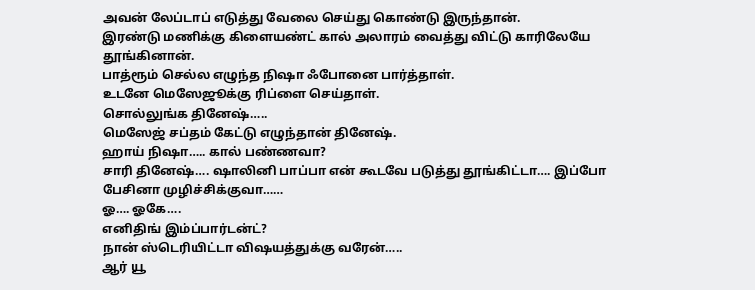அவன் லேப்டாப் எடுத்து வேலை செய்து கொண்டு இருந்தான்.
இரண்டு மணிக்கு கிளையண்ட் கால் அலாரம் வைத்து விட்டு காரிலேயே தூங்கினான்.
பாத்ரூம் செல்ல எழுந்த நிஷா ஃபோனை பார்த்தாள்.
உடனே மெஸேஜூக்கு ரிப்ளை செய்தாள்.
சொல்லுங்க தினேஷ்…..
மெஸேஜ் சப்தம் கேட்டு எழுந்தான் தினேஷ்.
ஹாய் நிஷா….. கால் பண்ணவா?
சாரி தினேஷ்…. ஷாலினி பாப்பா என் கூடவே படுத்து தூங்கிட்டா…. இப்போ பேசினா முழிச்சிக்குவா……
ஓ…. ஓகே….
எனிதிங் இம்ப்பார்டன்ட்?
நான் ஸ்டெரியிட்டா விஷயத்துக்கு வரேன்…..
ஆர் யூ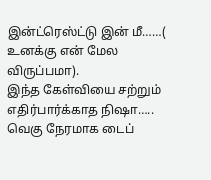இன்ட்ரெஸ்ட்டு இன் மீ……( உனக்கு என் மேல விருப்பமா).
இந்த கேள்வியை சற்றும் எதிர்பார்க்காத நிஷா…..
வெகு நேரமாக டைப்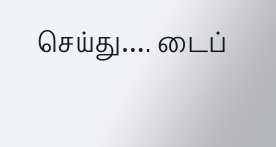செய்து…. டைப்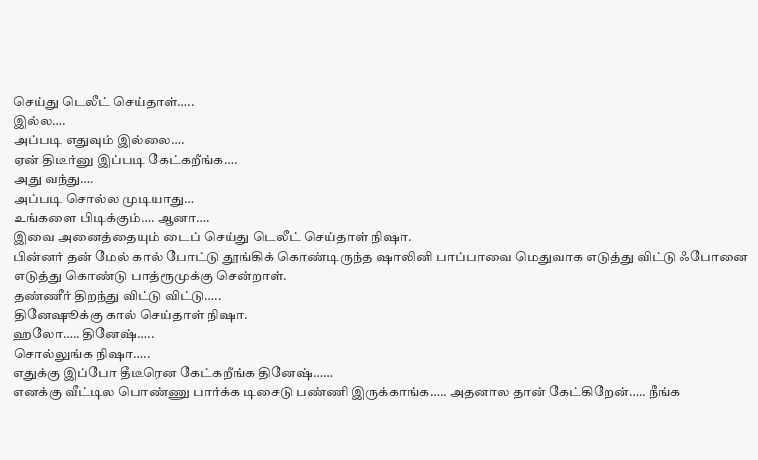செய்து டெலீட் செய்தாள்…..
இல்ல….
அப்படி எதுவும் இல்லை….
ஏன் திடீர்னு இப்படி கேட்கறீங்க….
அது வந்து….
அப்படி சொல்ல முடியாது…
உங்களை பிடிக்கும்…. ஆனா….
இவை அனைத்தையும் டைப் செய்து டெலீட் செய்தாள் நிஷா.
பின்னர் தன் மேல் கால் போட்டு தூங்கிக் கொண்டிருந்த ஷாலினி பாப்பாவை மெதுவாக எடுத்து விட்டு ஃபோனை எடுத்து கொண்டு பாத்ரூமுக்கு சென்றாள்.
தண்ணீர் திறந்து விட்டு விட்டு…..
தினேஷூக்கு கால் செய்தாள் நிஷா.
ஹலோ….. தினேஷ்…..
சொல்லுங்க நிஷா…..
எதுக்கு இப்போ தீடீரென கேட்கறீங்க தினேஷ்……
எனக்கு வீட்டில பொண்ணு பார்க்க டிசைடு பண்ணி இருக்காங்க….. அதனால தான் கேட்கிறேன்….. நீங்க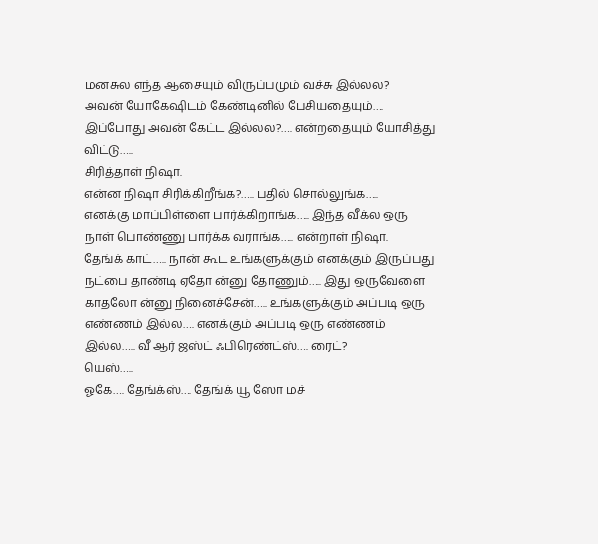மனசுல எந்த ஆசையும் விருப்பமும் வச்சு இல்லல?
அவன் யோகேஷிடம் கேண்டினில் பேசியதையும்…. இப்போது அவன் கேட்ட இல்லல?…. என்றதையும் யோசித்து விட்டு…..
சிரித்தாள் நிஷா.
என்ன நிஷா சிரிக்கிறீங்க?….. பதில் சொல்லுங்க…..
எனக்கு மாப்பிள்ளை பார்க்கிறாங்க….. இந்த வீக்ல ஒரு நாள் பொண்ணு பார்க்க வராங்க….. என்றாள் நிஷா.
தேங்க் காட்….. நான் கூட உங்களுக்கும் எனக்கும் இருப்பது நட்பை தாண்டி ஏதோ ன்னு தோணும்….. இது ஒருவேளை காதலோ ன்னு நினைச்சேன்….. உங்களுக்கும் அப்படி ஒரு எண்ணம் இல்ல…. எனக்கும் அப்படி ஒரு எண்ணம் இல்ல….. வீ ஆர் ஜஸ்ட் ஃபிரெண்ட்ஸ்…. ரைட்?
யெஸ்…..
ஓகே…. தேங்க்ஸ்…. தேங்க் யூ ஸோ மச்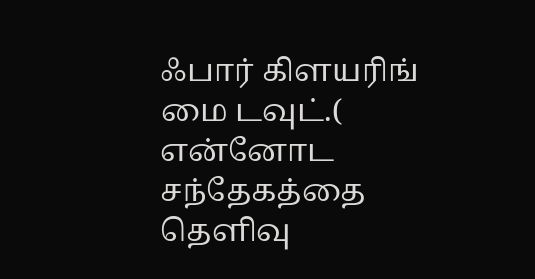ஃபார் கிளயரிங் மை டவுட்.( என்னோட சந்தேகத்தை தெளிவு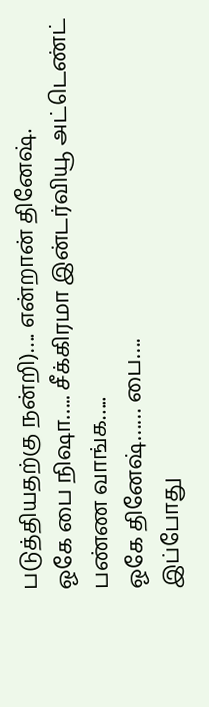படுத்தியதற்கு நன்றி)…. என்றான் தினேஷ்.
ஓகே பை நிஷா….. சீக்கிரமா இன்டர்வியூ அட்டெண்ட் பண்ண வாங்க…..
ஓகே தினேஷ்…… பை….
இப்போது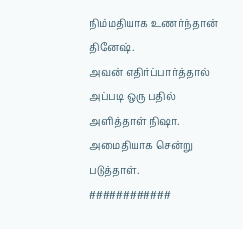நிம்மதியாக உணர்ந்தான் தினேஷ்.
அவன் எதிர்ப்பார்த்தால் அப்படி ஒரு பதில் அளித்தாள் நிஷா. அமைதியாக சென்று படுத்தாள்.
############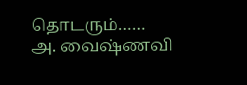தொடரும்……
அ. வைஷ்ணவி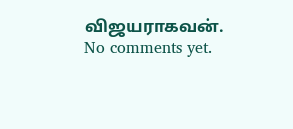விஜயராகவன்.
No comments yet.